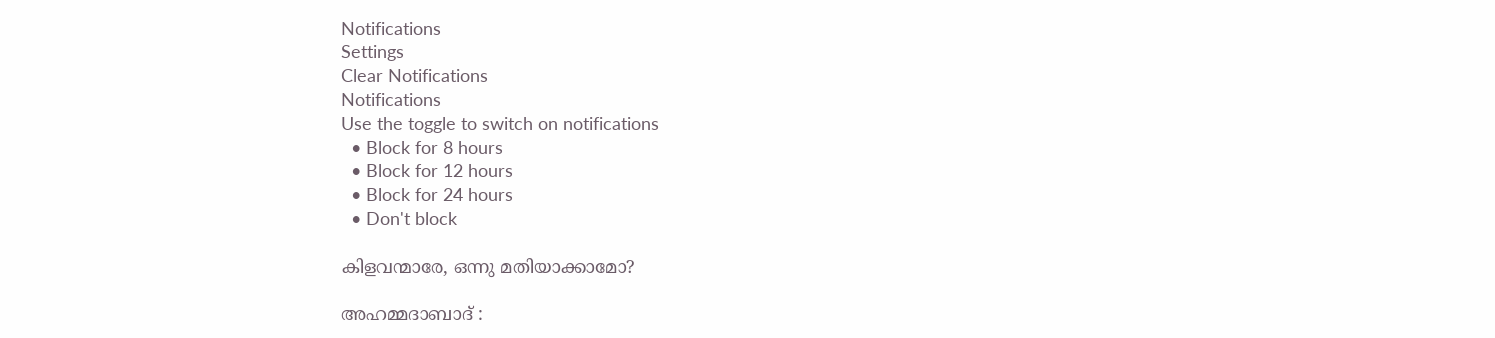Notifications
Settings
Clear Notifications
Notifications
Use the toggle to switch on notifications
  • Block for 8 hours
  • Block for 12 hours
  • Block for 24 hours
  • Don't block

കിളവന്മാരേ, ഒന്നു മതിയാക്കാമോ?

അഹമ്മദാബാദ് :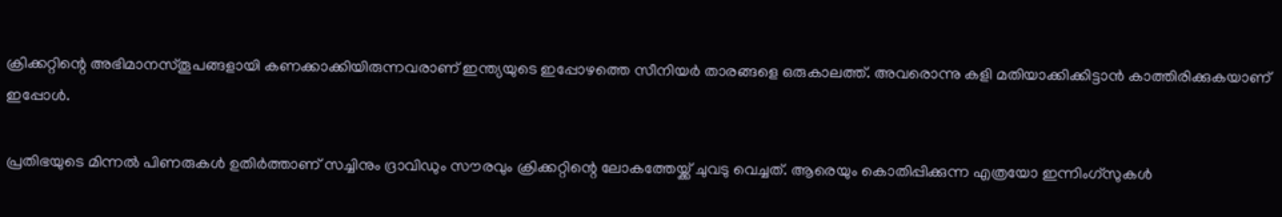ക്രിക്കറ്റിന്റെ അഭിമാനസ്തൂപങ്ങളായി കണക്കാക്കിയിരുന്നവരാണ് ഇന്ത്യയുടെ ഇപ്പോഴത്തെ സീനിയര്‍ താരങ്ങളെ ഒരുകാലത്ത്. അവരൊന്നു കളി മതിയാക്കിക്കിട്ടാന്‍ കാത്തിരിക്കുകയാണ് ഇപ്പോള്‍.

പ്രതിഭയുടെ മിന്നല്‍ പിണരുകള്‍ ഉതിര്‍ത്താണ് സച്ചിനും ദ്രാവിഡും സൗരവും ക്രിക്കറ്റിന്റെ ലോകത്തേയ്ക്ക് ചുവടു വെച്ചത്. ആരെയും കൊതിപ്പിക്കുന്ന എത്രയോ ഇന്നിംഗ്സുകള്‍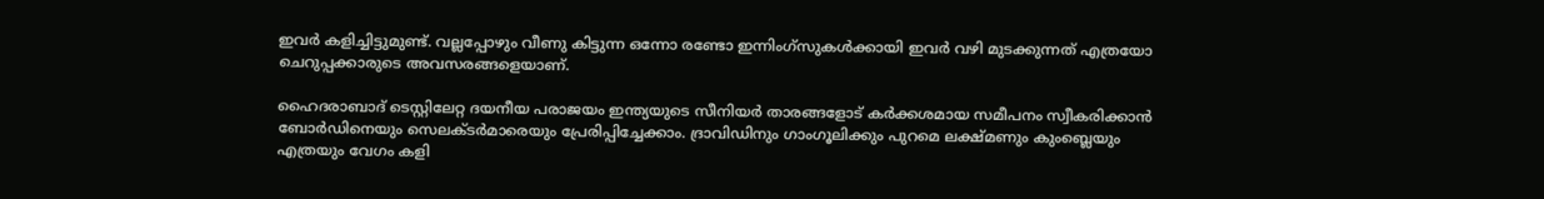ഇവര്‍ കളിച്ചിട്ടുമുണ്ട്. വല്ലപ്പോഴും വീണു കിട്ടുന്ന ഒന്നോ രണ്ടോ ഇന്നിംഗ്സുകള്‍ക്കായി ഇവര്‍ വഴി മുടക്കുന്നത് എത്രയോ ചെറുപ്പക്കാരുടെ അവസരങ്ങളെയാണ്.

ഹൈദരാബാദ് ടെസ്റ്റിലേറ്റ ദയനീയ പരാജയം ഇന്ത്യയുടെ സീനിയര്‍ താരങ്ങളോട് കര്‍ക്കശമായ സമീപനം സ്വീകരിക്കാന്‍ ബോര്‍ഡിനെയും സെലക്ടര്‍മാരെയും പ്രേരിപ്പിച്ചേക്കാം. ദ്രാവിഡിനും ഗാംഗൂലിക്കും പുറമെ ലക്ഷ്മണും കുംബ്ലെയും എത്രയും വേഗം കളി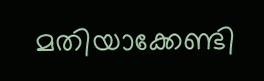മതിയാക്കേണ്ടി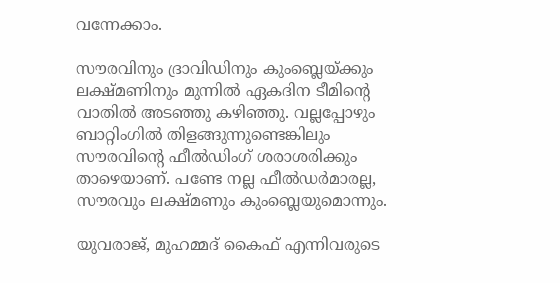വന്നേക്കാം.

സൗരവിനും ദ്രാവിഡിനും കുംബ്ലെയ്ക്കും ലക്ഷ്മണിനും മുന്നില്‍ ഏകദിന ടീമിന്റെ വാതില്‍ അടഞ്ഞു കഴിഞ്ഞു. വല്ലപ്പോഴും ബാറ്റിംഗില്‍ തിളങ്ങുന്നുണ്ടെങ്കിലും സൗരവിന്റെ ഫീല്‍ഡിംഗ് ശരാശരിക്കും താഴെയാണ്. പണ്ടേ നല്ല ഫീല്‍ഡര്‍മാരല്ല, സൗരവും ലക്ഷ്മണും കുംബ്ലെയുമൊന്നും.

യുവരാജ്, മുഹമ്മദ് കൈഫ് എന്നിവരുടെ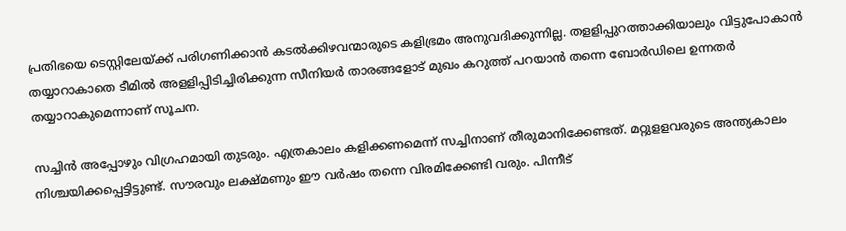പ്രതിഭയെ ടെസ്റ്റിലേയ്ക്ക് പരിഗണിക്കാന്‍ കടല്‍ക്കിഴവന്മാരുടെ കളിഭ്രമം അനുവദിക്കുന്നില്ല. തളളിപ്പുറത്താക്കിയാലും വിട്ടുപോകാന്‍ തയ്യാറാകാതെ ടീമില്‍ അളളിപ്പിടിച്ചിരിക്കുന്ന സീനിയര്‍ താരങ്ങളോട് മുഖം കറുത്ത് പറയാന്‍ തന്നെ ബോര്‍ഡിലെ ഉന്നതര്‍ തയ്യാറാകുമെന്നാണ് സൂചന.

സച്ചിന്‍ അപ്പോഴും വിഗ്രഹമായി തുടരും. എത്രകാലം കളിക്കണമെന്ന് സച്ചിനാണ് തീരുമാനിക്കേണ്ടത്. മറ്റുളളവരുടെ അന്ത്യകാലം നിശ്ചയിക്കപ്പെട്ടിട്ടുണ്ട്. സൗരവും ലക്ഷ്മണും ഈ വര്‍ഷം തന്നെ വിരമിക്കേണ്ടി വരും. പിന്നീട്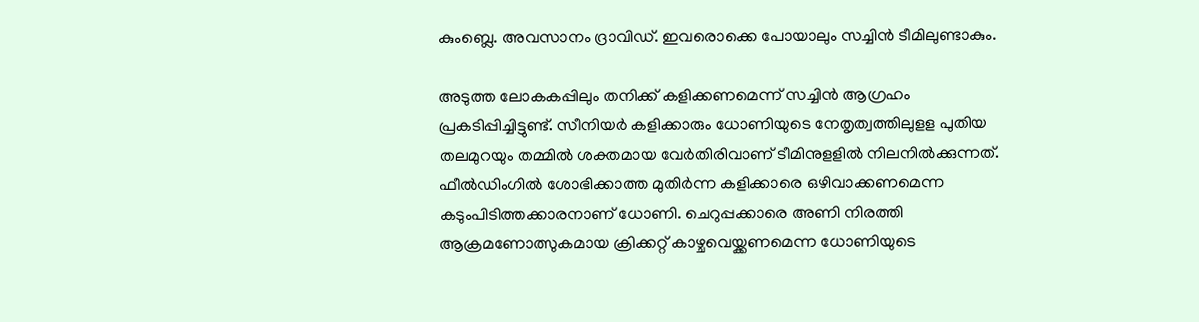കുംബ്ലെ. അവസാനം ദ്രാവിഡ്. ഇവരൊക്കെ പോയാലും സച്ചിന്‍ ടീമിലുണ്ടാകും.

അടുത്ത ലോകകപ്പിലും തനിക്ക് കളിക്കണമെന്ന് സച്ചിന്‍ ആഗ്രഹം പ്രകടിപ്പിച്ചിട്ടുണ്ട്. സീനിയര്‍ കളിക്കാരും ധോണിയുടെ നേതൃത്വത്തിലുളള പുതിയ തലമുറയും തമ്മില്‍ ശക്തമായ വേര്‍തിരിവാണ് ടീമിനുളളില്‍ നിലനില്‍ക്കുന്നത്. ഫീല്‍ഡിംഗില്‍ ശോഭിക്കാത്ത മുതിര്‍ന്ന കളിക്കാരെ ഒഴിവാക്കണമെന്ന കടുംപിടിത്തക്കാരനാണ് ധോണി. ചെറുപ്പക്കാരെ അണി നിരത്തി ആക്രമണോത്സുകമായ ക്രിക്കറ്റ് കാഴ്ചവെയ്ക്കണമെന്ന ധോണിയുടെ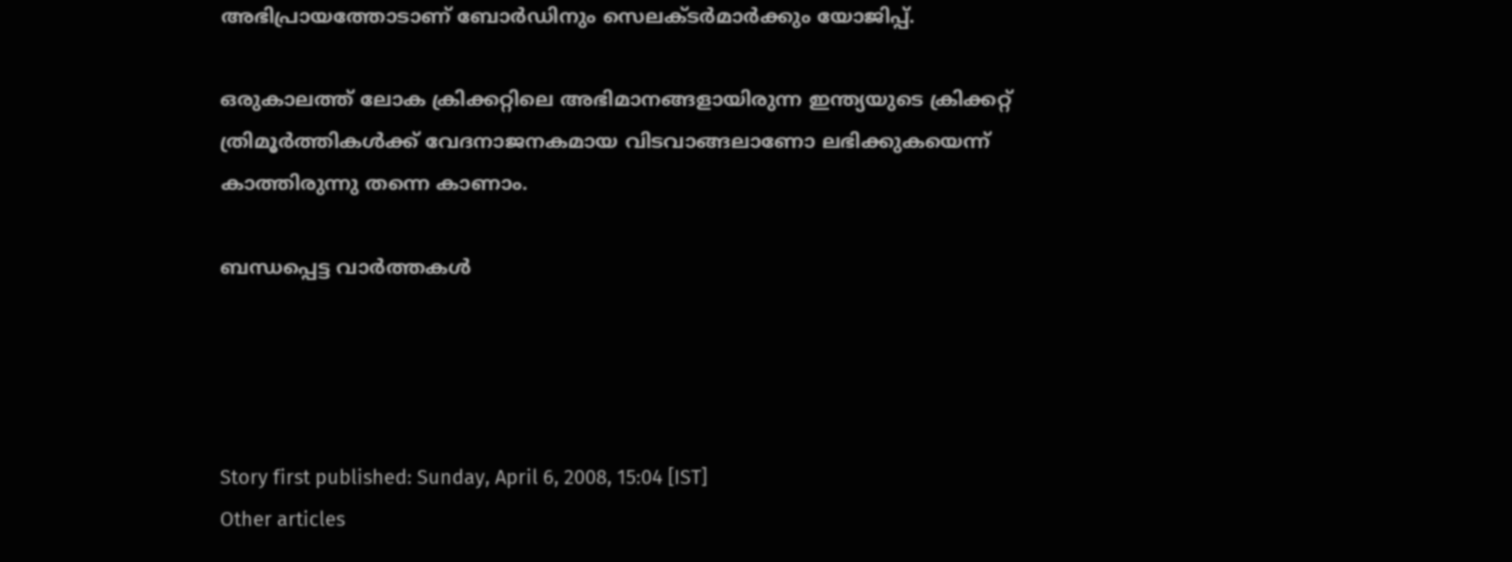അഭിപ്രായത്തോടാണ് ബോര്‍ഡിനും സെലക്ടര്‍മാര്‍ക്കും യോജിപ്പ്.

ഒരുകാലത്ത് ലോക ക്രിക്കറ്റിലെ അഭിമാനങ്ങളായിരുന്ന ഇന്ത്യയുടെ ക്രിക്കറ്റ് ത്രിമൂര്‍ത്തികള്‍ക്ക് വേദനാജനകമായ വിടവാങ്ങലാണോ ലഭിക്കുകയെന്ന് കാത്തിരുന്നു തന്നെ കാണാം.

ബന്ധപ്പെട്ട വാര്‍ത്തകള്‍




Story first published: Sunday, April 6, 2008, 15:04 [IST]
Other articles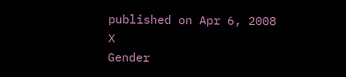published on Apr 6, 2008
X
Gender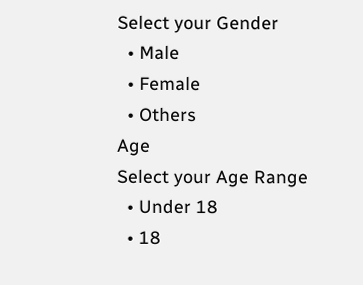Select your Gender
  • Male
  • Female
  • Others
Age
Select your Age Range
  • Under 18
  • 18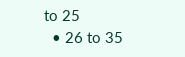to 25
  • 26 to 35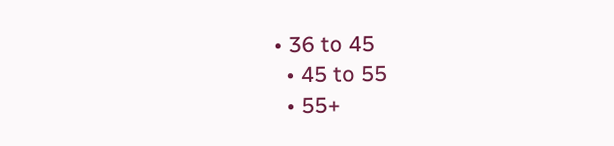• 36 to 45
  • 45 to 55
  • 55+